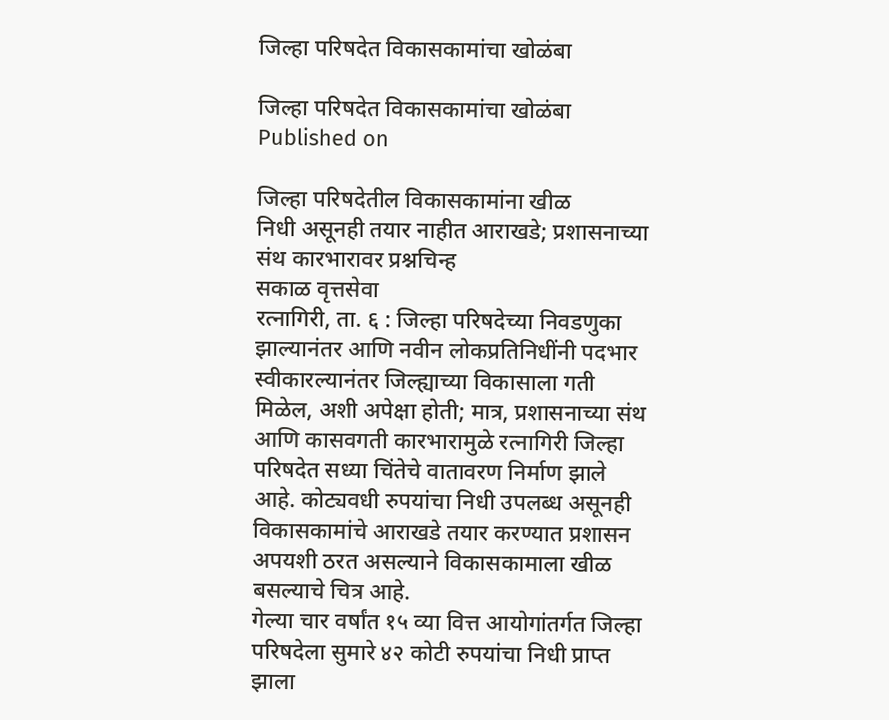जिल्हा परिषदेत विकासकामांचा खोळंबा

जिल्हा परिषदेत विकासकामांचा खोळंबा
Published on

जिल्हा परिषदेतील विकासकामांना खीळ
निधी असूनही तयार नाहीत आराखडे; प्रशासनाच्या संथ कारभारावर प्रश्नचिन्ह
सकाळ वृत्तसेवा
रत्नागिरी, ता. ६ : जिल्हा परिषदेच्या निवडणुका झाल्यानंतर आणि नवीन लोकप्रतिनिधींनी पदभार स्वीकारल्यानंतर जिल्ह्याच्या विकासाला गती मिळेल, अशी अपेक्षा होती; मात्र, प्रशासनाच्या संथ आणि कासवगती कारभारामुळे रत्नागिरी जिल्हा परिषदेत सध्या चिंतेचे वातावरण निर्माण झाले आहे. कोट्यवधी रुपयांचा निधी उपलब्ध असूनही विकासकामांचे आराखडे तयार करण्यात प्रशासन अपयशी ठरत असल्याने विकासकामाला खीळ बसल्याचे चित्र आहे.
गेल्या चार वर्षांत १५ व्या वित्त आयोगांतर्गत जिल्हा परिषदेला सुमारे ४२ कोटी रुपयांचा निधी प्राप्त झाला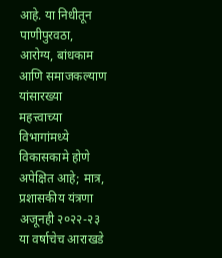आहे. या निधीतून पाणीपुरवठा, आरोग्य, बांधकाम आणि समाजकल्याण यांसारख्या महत्त्वाच्या विभागांमध्ये विकासकामे होणे अपेक्षित आहे; मात्र, प्रशासकीय यंत्रणा अजूनही २०२२-२३ या वर्षाचेच आराखडे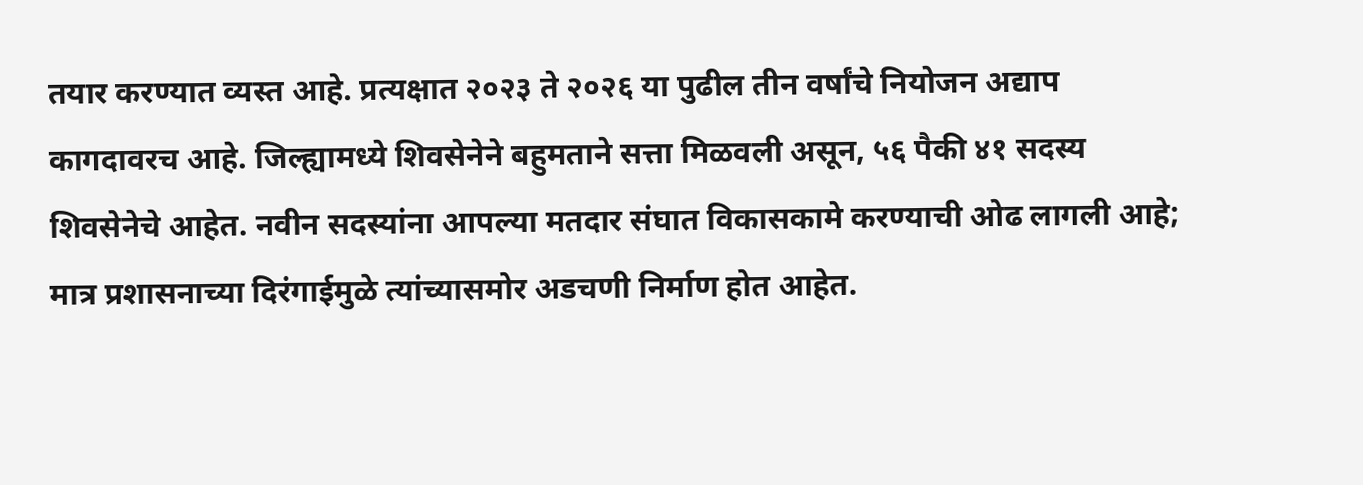तयार करण्यात व्यस्त आहे. प्रत्यक्षात २०२३ ते २०२६ या पुढील तीन वर्षांचे नियोजन अद्याप कागदावरच आहे. जिल्ह्यामध्ये शिवसेनेने बहुमताने सत्ता मिळवली असून, ५६ पैकी ४१ सदस्य शिवसेनेचे आहेत. नवीन सदस्यांना आपल्या मतदार संघात विकासकामे करण्याची ओढ लागली आहे; मात्र प्रशासनाच्या दिरंगाईमुळे त्यांच्यासमोर अडचणी निर्माण होत आहेत.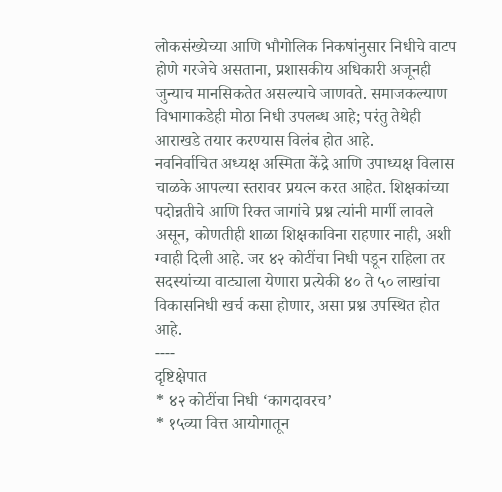लोकसंख्येच्या आणि भौगोलिक निकषांनुसार निधीचे वाटप होणे गरजेचे असताना, प्रशासकीय अधिकारी अजूनही जुन्याच मानसिकतेत असल्याचे जाणवते. समाजकल्याण विभागाकडेही मोठा निधी उपलब्ध आहे; परंतु तेथेही आराखडे तयार करण्यास विलंब होत आहे.
नवनिर्वाचित अध्यक्ष अस्मिता केंद्रे आणि उपाध्यक्ष विलास चाळके आपल्या स्तरावर प्रयत्न करत आहेत. शिक्षकांच्या पदोन्नतीचे आणि रिक्त जागांचे प्रश्न त्यांनी मार्गी लावले असून, कोणतीही शाळा शिक्षकाविना राहणार नाही, अशी ग्वाही दिली आहे. जर ४२ कोटींचा निधी पडून राहिला तर सदस्यांच्या वाट्याला येणारा प्रत्येकी ४० ते ५० लाखांचा विकासनिधी खर्च कसा होणार, असा प्रश्न उपस्थित होत आहे.
----
दृष्टिक्षेपात
* ४२ कोटींचा निधी ‘कागदावरच’
* १५व्या वित्त आयोगातून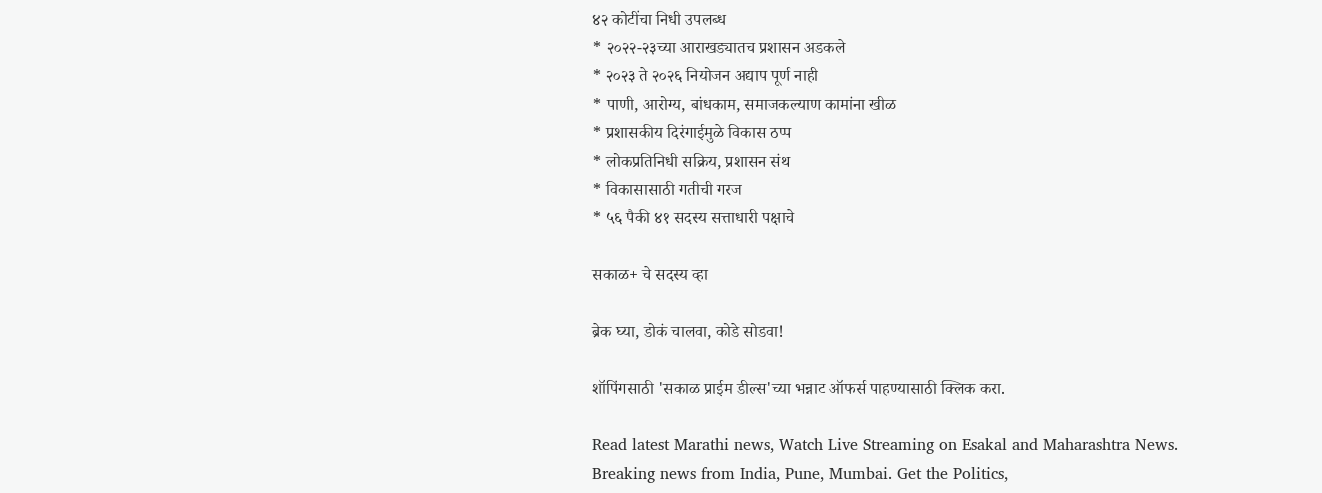४२ कोटींचा निधी उपलब्ध
* २०२२-२३च्या आराखड्यातच प्रशासन अडकले
* २०२३ ते २०२६ नियोजन अद्याप पूर्ण नाही
* पाणी, आरोग्य, बांधकाम, समाजकल्याण कामांना खीळ
* प्रशासकीय दिरंगाईमुळे विकास ठप्प
* लोकप्रतिनिधी सक्रिय, प्रशासन संथ
* विकासासाठी गतीची गरज
* ५६ पैकी ४१ सदस्य सत्ताधारी पक्षाचे

सकाळ+ चे सदस्य व्हा

ब्रेक घ्या, डोकं चालवा, कोडे सोडवा!

शॉपिंगसाठी 'सकाळ प्राईम डील्स'च्या भन्नाट ऑफर्स पाहण्यासाठी क्लिक करा.

Read latest Marathi news, Watch Live Streaming on Esakal and Maharashtra News. Breaking news from India, Pune, Mumbai. Get the Politics,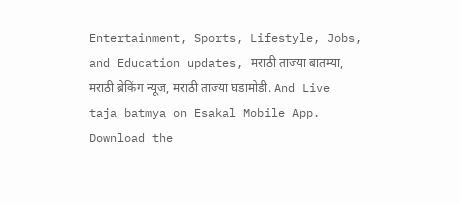Entertainment, Sports, Lifestyle, Jobs, and Education updates, मराठी ताज्या बातम्या, मराठी ब्रेकिंग न्यूज, मराठी ताज्या घडामोडी. And Live taja batmya on Esakal Mobile App. Download the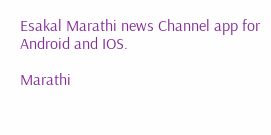Esakal Marathi news Channel app for Android and IOS.

Marathi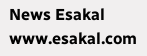News Esakal
www.esakal.com